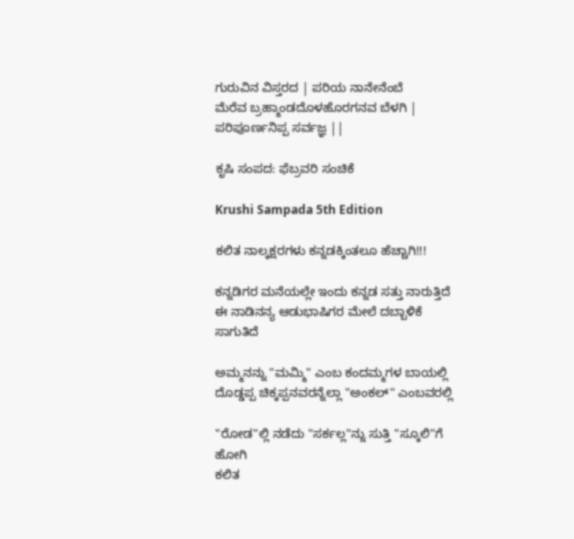ಗುರುವಿನ ವಿಸ್ತರದ | ಪರಿಯ ನಾನೇನೆಂಬೆ
ಮೆರೆವ ಬ್ರಹ್ಮಾಂಡದೊಳಹೊರಗನವ ಬೆಳಗಿ |
ಪರಿಪೂರ್ಣನಿಪ್ಪ ಸರ್ವಜ್ಞ ||

ಕೃಷಿ ಸಂಪದ: ಫೆಬ್ರವರಿ ಸಂಚಿಕೆ

Krushi Sampada 5th Edition

ಕಲಿತ ನಾಲ್ಕಕ್ಷರಗಳು ಕನ್ನಡಕ್ಕಿಂತಲೂ ಹೆಚ್ಚಾಗಿ!!!

ಕನ್ನಡಿಗರ ಮನೆಯಲ್ಲೇ ಇಂದು ಕನ್ನಡ ಸತ್ತು ನಾರುತ್ತಿದೆ
ಈ ನಾಡಿನನ್ಯ ಆಡುಭಾಷಿಗರ ಮೇಲೆ ದಬ್ಬಾಳಿಕೆ ಸಾಗುತಿದೆ

ಅಮ್ಮನನ್ನು "ಮಮ್ಮಿ" ಎಂಬ ಕಂದಮ್ಮಗಳ ಬಾಯಲ್ಲಿ
ದೊಡ್ಡಪ್ಪ ಚಿಕ್ಕಪ್ಪನವರನ್ನೆಲ್ಲಾ "ಅಂಕಲ್" ಎಂಬವರಲ್ಲಿ

"ರೋಡ"ಲ್ಲಿ ನಡೆದು "ಸರ್ಕಲ್ಲ"ನ್ನು ಸುತ್ತಿ "ಸ್ಕೂಲಿ"ಗೆ ಹೋಗಿ
ಕಲಿತ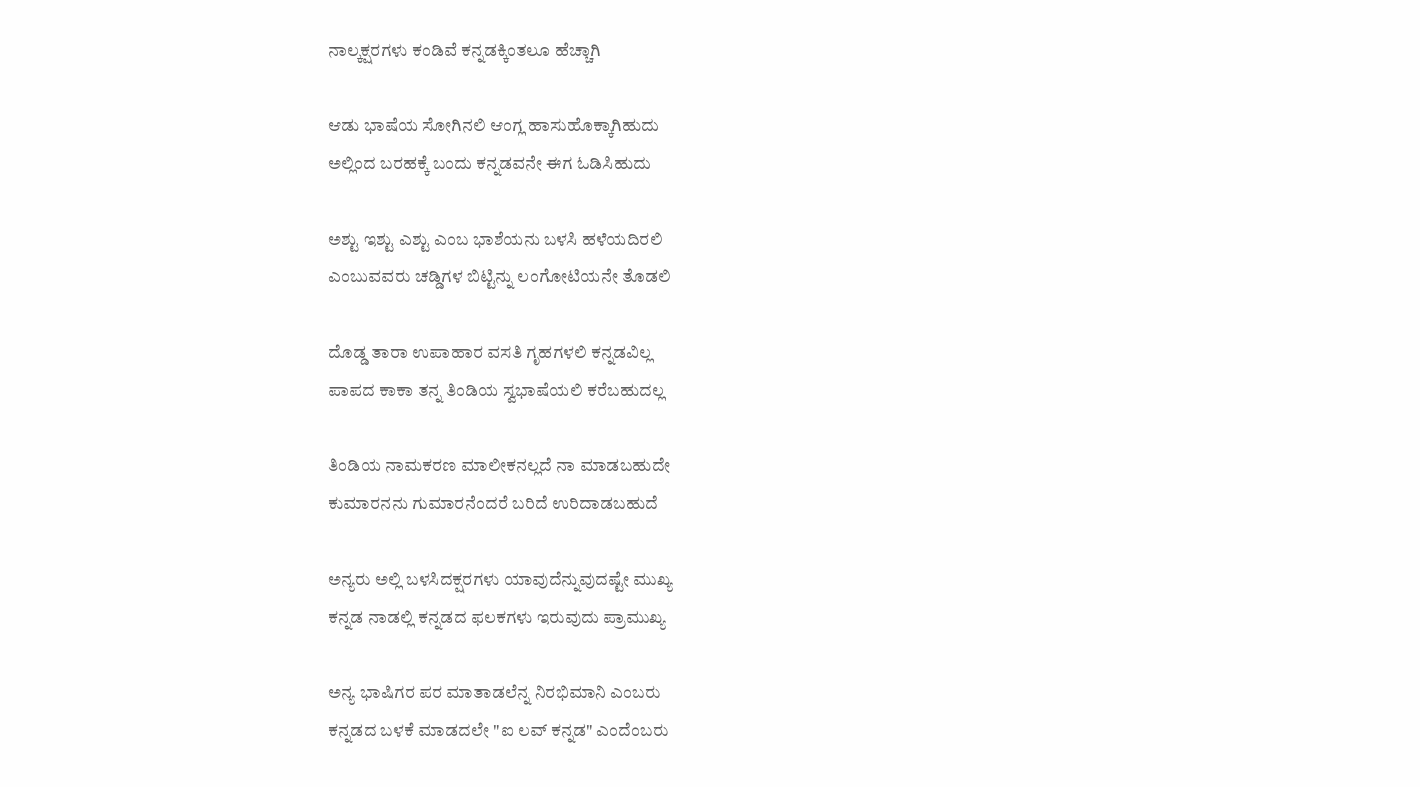ನಾಲ್ಕಕ್ಷರಗಳು ಕಂಡಿವೆ ಕನ್ನಡಕ್ಕಿಂತಲೂ ಹೆಚ್ಚಾಗಿ

ಆಡು ಭಾಷೆಯ ಸೋಗಿನಲಿ ಆಂಗ್ಲ ಹಾಸುಹೊಕ್ಕಾಗಿಹುದು
ಅಲ್ಲಿಂದ ಬರಹಕ್ಕೆ ಬಂದು ಕನ್ನಡವನೇ ಈಗ ಓಡಿಸಿಹುದು

ಅಶ್ಟು ಇಶ್ಟು ಎಶ್ಟು ಎಂಬ ಭಾಶೆಯನು ಬಳಸಿ ಹಳೆಯದಿರಲಿ
ಎಂಬುವವರು ಚಡ್ಡಿಗಳ ಬಿಟ್ಟಿನ್ನು ಲಂಗೋಟಿಯನೇ ತೊಡಲಿ

ದೊಡ್ಡ ತಾರಾ ಉಪಾಹಾರ ವಸತಿ ಗೃಹಗಳಲಿ ಕನ್ನಡವಿಲ್ಲ
ಪಾಪದ ಕಾಕಾ ತನ್ನ ತಿಂಡಿಯ ಸ್ವಭಾಷೆಯಲಿ ಕರೆಬಹುದಲ್ಲ

ತಿಂಡಿಯ ನಾಮಕರಣ ಮಾಲೀಕನಲ್ಲದೆ ನಾ ಮಾಡಬಹುದೇ
ಕುಮಾರನನು ಗುಮಾರನೆಂದರೆ ಬರಿದೆ ಉರಿದಾಡಬಹುದೆ

ಅನ್ಯರು ಅಲ್ಲಿ ಬಳಸಿದಕ್ಷರಗಳು ಯಾವುದೆನ್ನುವುದಷ್ಟೇ ಮುಖ್ಯ
ಕನ್ನಡ ನಾಡಲ್ಲಿ ಕನ್ನಡದ ಫಲಕಗಳು ಇರುವುದು ಪ್ರಾಮುಖ್ಯ

ಅನ್ಯ ಭಾಷಿಗರ ಪರ ಮಾತಾಡಲೆನ್ನ ನಿರಭಿಮಾನಿ ಎಂಬರು
ಕನ್ನಡದ ಬಳಕೆ ಮಾಡದಲೇ "ಐ ಲವ್ ಕನ್ನಡ" ಎಂದೆಂಬರು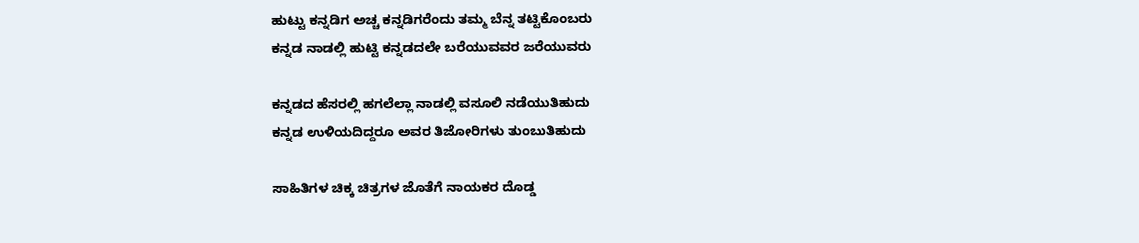ಹುಟ್ಟು ಕನ್ನಡಿಗ ಅಚ್ಚ ಕನ್ನಡಿಗರೆಂದು ತಮ್ಮ ಬೆನ್ನ ತಟ್ಟಿಕೊಂಬರು
ಕನ್ನಡ ನಾಡಲ್ಲಿ ಹುಟ್ಟಿ ಕನ್ನಡದಲೇ ಬರೆಯುವವರ ಜರೆಯುವರು

ಕನ್ನಡದ ಹೆಸರಲ್ಲಿ ಹಗಲೆಲ್ಲಾ ನಾಡಲ್ಲಿ ವಸೂಲಿ ನಡೆಯುತಿಹುದು
ಕನ್ನಡ ಉಳಿಯದಿದ್ದರೂ ಅವರ ತಿಜೋರಿಗಳು ತುಂಬುತಿಹುದು

ಸಾಹಿತಿಗಳ ಚಿಕ್ಕ ಚಿತ್ರಗಳ ಜೊತೆಗೆ ನಾಯಕರ ದೊಡ್ಡ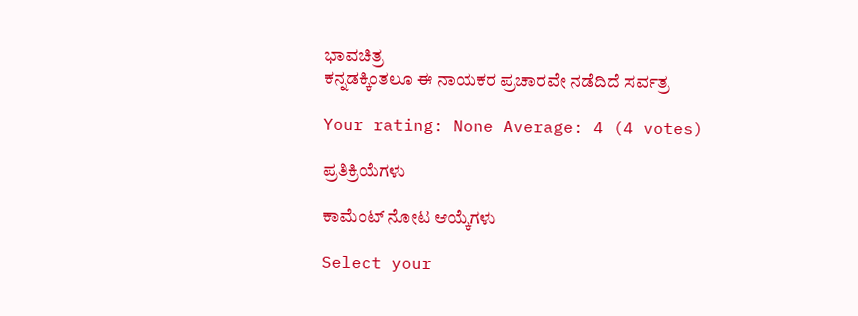ಭಾವಚಿತ್ರ
ಕನ್ನಡಕ್ಕಿಂತಲೂ ಈ ನಾಯಕರ ಪ್ರಚಾರವೇ ನಡೆದಿದೆ ಸರ್ವತ್ರ

Your rating: None Average: 4 (4 votes)

ಪ್ರತಿಕ್ರಿಯೆಗಳು

ಕಾಮೆಂಟ್ ನೋಟ ಆಯ್ಕೆಗಳು

Select your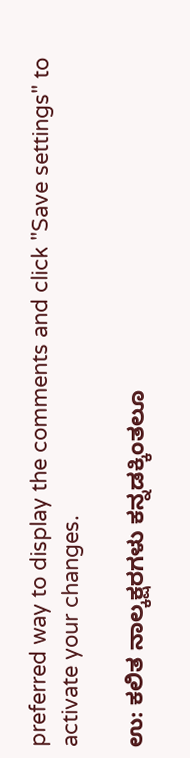preferred way to display the comments and click "Save settings" to activate your changes.

ಉ: ಕಲಿತ ನಾಲ್ಕಕ್ಷರಗಳು ಕನ್ನಡಕ್ಕಿಂತಲೂ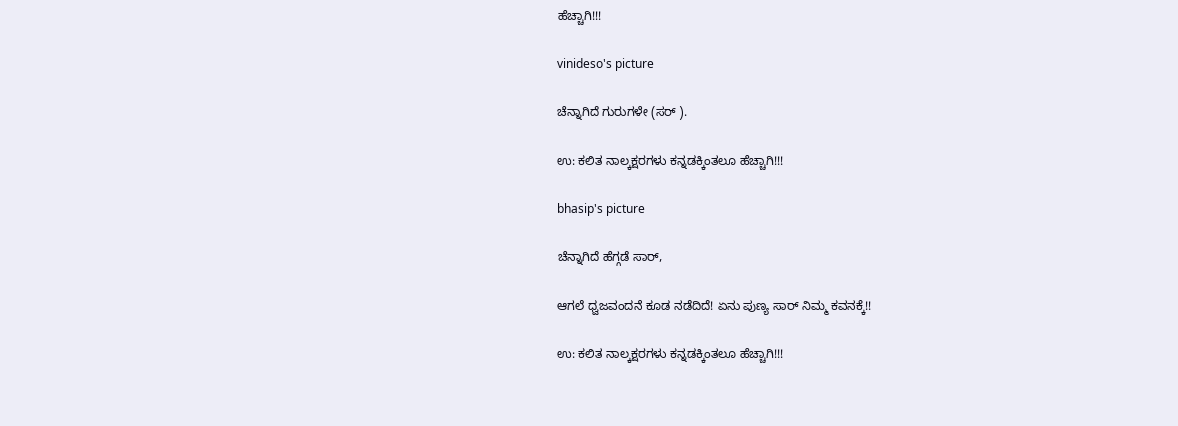ಹೆಚ್ಚಾಗಿ!!!

vinideso's picture

ಚೆನ್ನಾಗಿದೆ ಗುರುಗಳೇ (ಸರ್ ).

ಉ: ಕಲಿತ ನಾಲ್ಕಕ್ಷರಗಳು ಕನ್ನಡಕ್ಕಿಂತಲೂ ಹೆಚ್ಚಾಗಿ!!!

bhasip's picture

ಚೆನ್ನಾಗಿದೆ ಹೆಗ್ಗಡೆ ಸಾರ್,

ಆಗಲೆ ಧ್ವಜವಂದನೆ ಕೂಡ ನಡೆದಿದೆ! ಏನು ಪುಣ್ಯ ಸಾರ್ ನಿಮ್ಮ ಕವನಕ್ಕೆ!!

ಉ: ಕಲಿತ ನಾಲ್ಕಕ್ಷರಗಳು ಕನ್ನಡಕ್ಕಿಂತಲೂ ಹೆಚ್ಚಾಗಿ!!!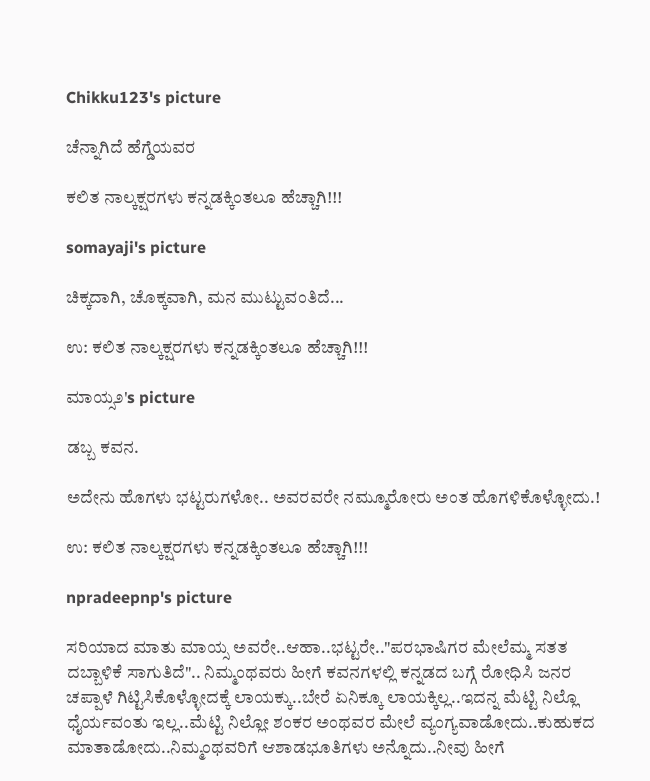Chikku123's picture

ಚೆನ್ನಾಗಿದೆ ಹೆಗ್ಡೆಯವರ

ಕಲಿತ ನಾಲ್ಕಕ್ಷರಗಳು ಕನ್ನಡಕ್ಕಿಂತಲೂ ಹೆಚ್ಚಾಗಿ!!!

somayaji's picture

ಚಿಕ್ಕದಾಗಿ, ಚೊಕ್ಕವಾಗಿ, ಮನ ಮುಟ್ಟುವಂತಿದೆ...

ಉ: ಕಲಿತ ನಾಲ್ಕಕ್ಷರಗಳು ಕನ್ನಡಕ್ಕಿಂತಲೂ ಹೆಚ್ಚಾಗಿ!!!

ಮಾಯ್ಸ೨'s picture

ಡಬ್ಬ ಕವನ.

ಅದೇನು ಹೊಗಳು ಭಟ್ಟರುಗಳೋ.. ಅವರವರೇ ನಮ್ಮೂರೋರು ಅಂತ ಹೊಗಳಿಕೊಳ್ಳೋದು.!

ಉ: ಕಲಿತ ನಾಲ್ಕಕ್ಷರಗಳು ಕನ್ನಡಕ್ಕಿಂತಲೂ ಹೆಚ್ಚಾಗಿ!!!

npradeepnp's picture

ಸರಿಯಾದ ಮಾತು ಮಾಯ್ಸ ಅವರೇ..ಆಹಾ..ಭಟ್ಟರೇ.."ಪರಭಾಷಿಗರ ಮೇಲೆಮ್ಮ ಸತತ ದಬ್ಬಾಳಿಕೆ ಸಾಗುತಿದೆ".. ನಿಮ್ಮಂಥವರು ಹೀಗೆ ಕವನಗಳಲ್ಲಿ ಕನ್ನಡದ ಬಗ್ಗೆ ರೋಧಿಸಿ ಜನರ ಚಪ್ಪಾಳೆ ಗಿಟ್ಟಿಸಿಕೊಳ್ಳೋದಕ್ಕೆ ಲಾಯಕ್ಕು..ಬೇರೆ ಏನಿಕ್ಕೂ ಲಾಯಕ್ಕಿಲ್ಲ..ಇದನ್ನ ಮೆಟ್ಟಿ ನಿಲ್ಲೊ ಧೈರ್ಯವಂತು ಇಲ್ಲ..ಮೆಟ್ಟಿ ನಿಲ್ಲೋ ಶಂಕರ ಅಂಥವರ ಮೇಲೆ ವ್ಯಂಗ್ಯವಾಡೋದು..ಕುಹುಕದ ಮಾತಾಡೋದು..ನಿಮ್ಮಂಥವರಿಗೆ ಆಶಾಡಭೂತಿಗಳು ಅನ್ನೊದು..ನೀವು ಹೀಗೆ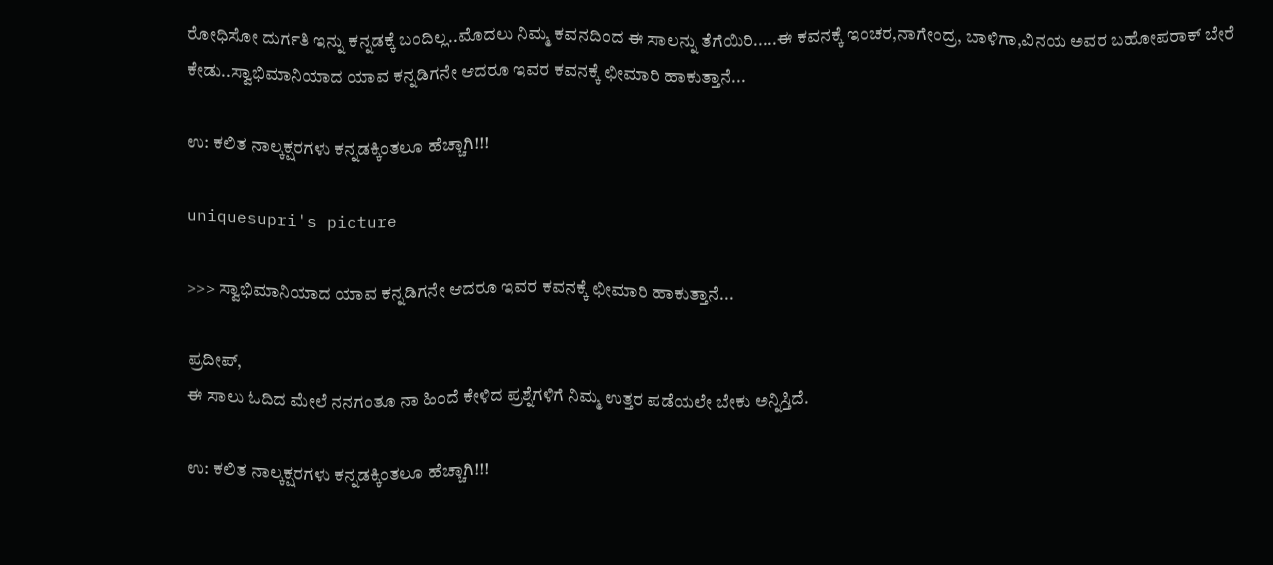ರೋಧಿಸೋ ದುರ್ಗತಿ ಇನ್ನು ಕನ್ನಡಕ್ಕೆ ಬಂದಿಲ್ಲ..ಮೊದಲು ನಿಮ್ಮ ಕವನದಿಂದ ಈ ಸಾಲನ್ನು ತೆಗೆಯಿರಿ.....ಈ ಕವನಕ್ಕೆ ಇಂಚರ,ನಾಗೇಂದ್ರ, ಬಾಳಿಗಾ,ವಿನಯ ಅವರ ಬಹೋಪರಾಕ್ ಬೇರೆ ಕೇಡು..ಸ್ವಾಭಿಮಾನಿಯಾದ ಯಾವ ಕನ್ನಡಿಗನೇ ಆದರೂ ಇವರ ಕವನಕ್ಕೆ ಛೀಮಾರಿ ಹಾಕುತ್ತಾನೆ...

ಉ: ಕಲಿತ ನಾಲ್ಕಕ್ಷರಗಳು ಕನ್ನಡಕ್ಕಿಂತಲೂ ಹೆಚ್ಚಾಗಿ!!!

uniquesupri's picture

>>> ಸ್ವಾಭಿಮಾನಿಯಾದ ಯಾವ ಕನ್ನಡಿಗನೇ ಆದರೂ ಇವರ ಕವನಕ್ಕೆ ಛೀಮಾರಿ ಹಾಕುತ್ತಾನೆ...

ಪ್ರದೀಪ್,
ಈ ಸಾಲು ಓದಿದ ಮೇಲೆ ನನಗಂತೂ ನಾ ಹಿಂದೆ ಕೇಳಿದ ಪ್ರಶ್ನೆಗಳಿಗೆ ನಿಮ್ಮ ಉತ್ತರ ಪಡೆಯಲೇ ಬೇಕು ಅನ್ನಿಸ್ತಿದೆ.

ಉ: ಕಲಿತ ನಾಲ್ಕಕ್ಷರಗಳು ಕನ್ನಡಕ್ಕಿಂತಲೂ ಹೆಚ್ಚಾಗಿ!!!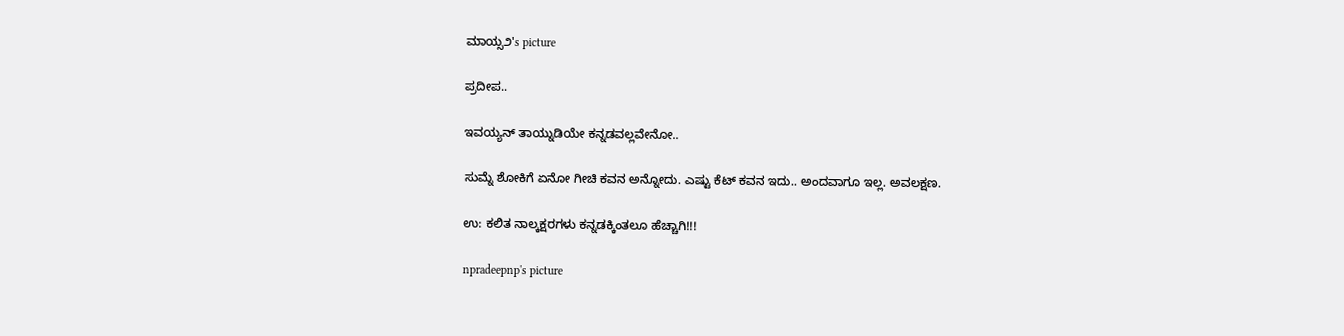ಮಾಯ್ಸ೨'s picture

ಪ್ರದೀಪ..

ಇವಯ್ಯನ್ ತಾಯ್ನುಡಿಯೇ ಕನ್ನಡವಲ್ಲವೇನೋ..

ಸುಮ್ನೆ ಶೋಕಿಗೆ ಏನೋ ಗೀಚಿ ಕವನ ಅನ್ನೋದು. ಎಷ್ಟು ಕೆಟ್ ಕವನ ಇದು.. ಅಂದವಾಗೂ ಇಲ್ಲ. ಅವಲಕ್ಷಣ.

ಉ: ಕಲಿತ ನಾಲ್ಕಕ್ಷರಗಳು ಕನ್ನಡಕ್ಕಿಂತಲೂ ಹೆಚ್ಚಾಗಿ!!!

npradeepnp's picture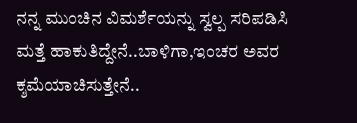ನನ್ನ ಮುಂಚಿನ ವಿಮರ್ಶೆಯನ್ನು ಸ್ವಲ್ಪ ಸರಿಪಡಿಸಿ ಮತ್ತೆ ಹಾಕುತಿದ್ದೇನೆ..ಬಾಳಿಗಾ,ಇಂಚರ ಅವರ ಕ್ಶಮೆಯಾಚಿಸುತ್ತೇನೆ..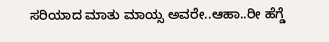ಸರಿಯಾದ ಮಾತು ಮಾಯ್ಸ ಅವರೇ..ಆಹಾ..ರೀ ಹೆಗ್ಡೆ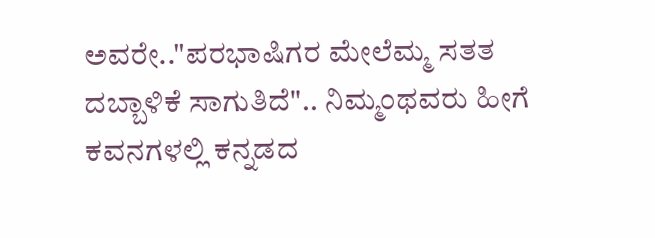ಅವರೇ.."ಪರಭಾಷಿಗರ ಮೇಲೆಮ್ಮ ಸತತ ದಬ್ಬಾಳಿಕೆ ಸಾಗುತಿದೆ".. ನಿಮ್ಮಂಥವರು ಹೀಗೆ ಕವನಗಳಲ್ಲಿ ಕನ್ನಡದ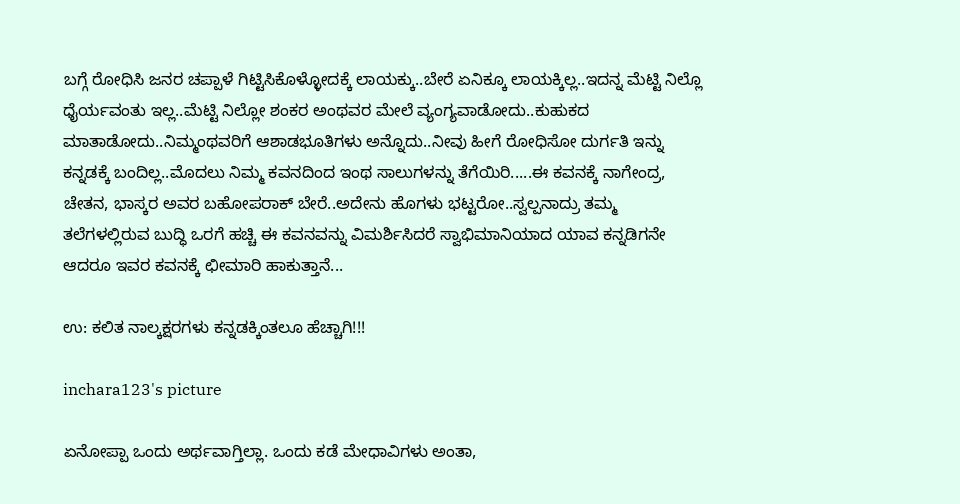ಬಗ್ಗೆ ರೋಧಿಸಿ ಜನರ ಚಪ್ಪಾಳೆ ಗಿಟ್ಟಿಸಿಕೊಳ್ಳೋದಕ್ಕೆ ಲಾಯಕ್ಕು..ಬೇರೆ ಏನಿಕ್ಕೂ ಲಾಯಕ್ಕಿಲ್ಲ..ಇದನ್ನ ಮೆಟ್ಟಿ ನಿಲ್ಲೊ ಧೈರ್ಯವಂತು ಇಲ್ಲ..ಮೆಟ್ಟಿ ನಿಲ್ಲೋ ಶಂಕರ ಅಂಥವರ ಮೇಲೆ ವ್ಯಂಗ್ಯವಾಡೋದು..ಕುಹುಕದ ಮಾತಾಡೋದು..ನಿಮ್ಮಂಥವರಿಗೆ ಆಶಾಡಭೂತಿಗಳು ಅನ್ನೊದು..ನೀವು ಹೀಗೆ ರೋಧಿಸೋ ದುರ್ಗತಿ ಇನ್ನು ಕನ್ನಡಕ್ಕೆ ಬಂದಿಲ್ಲ..ಮೊದಲು ನಿಮ್ಮ ಕವನದಿಂದ ಇಂಥ ಸಾಲುಗಳನ್ನು ತೆಗೆಯಿರಿ.....ಈ ಕವನಕ್ಕೆ ನಾಗೇಂದ್ರ, ಚೇತನ, ಭಾಸ್ಕರ ಅವರ ಬಹೋಪರಾಕ್ ಬೇರೆ..ಅದೇನು ಹೊಗಳು ಭಟ್ಟರೋ..ಸ್ವಲ್ಪನಾದ್ರು ತಮ್ಮ ತಲೆಗಳಲ್ಲಿರುವ ಬುದ್ಧಿ ಒರಗೆ ಹಚ್ಚಿ ಈ ಕವನವನ್ನು ವಿಮರ್ಶಿಸಿದರೆ ಸ್ವಾಭಿಮಾನಿಯಾದ ಯಾವ ಕನ್ನಡಿಗನೇ ಆದರೂ ಇವರ ಕವನಕ್ಕೆ ಛೀಮಾರಿ ಹಾಕುತ್ತಾನೆ...

ಉ: ಕಲಿತ ನಾಲ್ಕಕ್ಷರಗಳು ಕನ್ನಡಕ್ಕಿಂತಲೂ ಹೆಚ್ಚಾಗಿ!!!

inchara123's picture

ಏನೋಪ್ಪಾ ಒಂದು ಅರ್ಥವಾಗ್ತಿಲ್ಲಾ. ಒಂದು ಕಡೆ ಮೇಧಾವಿಗಳು ಅಂತಾ,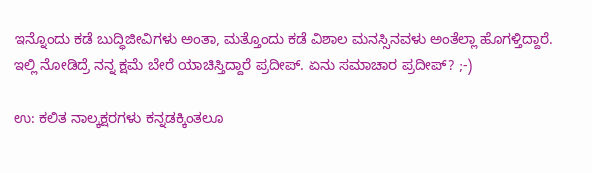ಇನ್ನೊಂದು ಕಡೆ ಬುದ್ಧಿಜೀವಿಗಳು ಅಂತಾ, ಮತ್ತೊಂದು ಕಡೆ ವಿಶಾಲ ಮನಸ್ಸಿನವಳು ಅಂತೆಲ್ಲಾ ಹೊಗಳ್ತಿದ್ದಾರೆ. ಇಲ್ಲಿ ನೋಡಿದ್ರೆ ನನ್ನ ಕ್ಷಮೆ ಬೇರೆ ಯಾಚಿಸ್ತಿದ್ದಾರೆ ಪ್ರದೀಪ್. ಏನು ಸಮಾಚಾರ ಪ್ರದೀಪ್? ;-)

ಉ: ಕಲಿತ ನಾಲ್ಕಕ್ಷರಗಳು ಕನ್ನಡಕ್ಕಿಂತಲೂ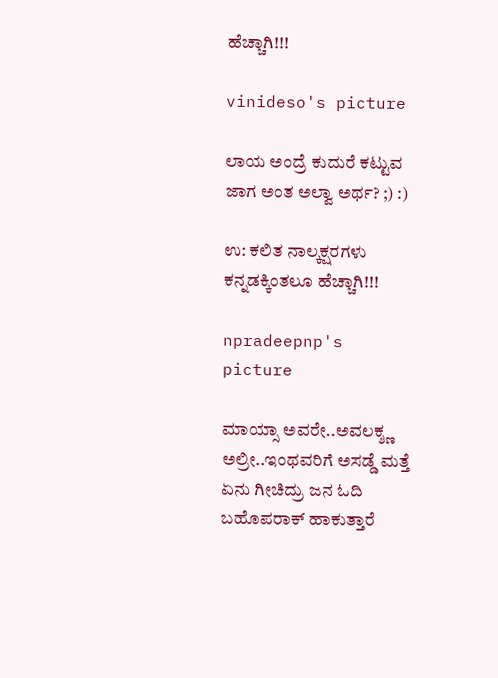ಹೆಚ್ಚಾಗಿ!!!

vinideso's picture

ಲಾಯ ಅಂದ್ರೆ ಕುದುರೆ ಕಟ್ಟುವ ಜಾಗ ಅಂತ ಅಲ್ವಾ ಅರ್ಥ? ;) :)

ಉ: ಕಲಿತ ನಾಲ್ಕಕ್ಷರಗಳು ಕನ್ನಡಕ್ಕಿಂತಲೂ ಹೆಚ್ಚಾಗಿ!!!

npradeepnp's picture

ಮಾಯ್ಸಾ ಅವರೇ..ಅವಲಕ್ಶ್ಣ ಅಲ್ರೀ..ಇಂಥವರಿಗೆ ಅಸಡ್ಡೆ ಮತ್ತೆ ಏನು ಗೀಚಿದ್ರು ಜನ ಓದಿ ಬಹೊಪರಾಕ್ ಹಾಕುತ್ತಾರೆ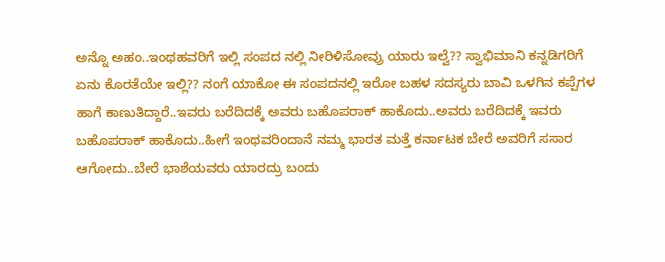ಅನ್ನೊ ಅಹಂ..ಇಂಥಹವರಿಗೆ ಇಲ್ಲಿ ಸಂಪದ ನಲ್ಲಿ ನೀರಿಳಿಸೋವ್ರು ಯಾರು ಇಲ್ವೆ?? ಸ್ವಾಭಿಮಾನಿ ಕನ್ನಡಿಗರಿಗೆ ಏನು ಕೊರತೆಯೇ ಇಲ್ಲಿ?? ನಂಗೆ ಯಾಕೋ ಈ ಸಂಪದನಲ್ಲಿ ಇರೋ ಬಹಳ ಸದಸ್ಯರು ಬಾವಿ ಒಳಗಿನ ಕಪ್ಪೆಗಳ ಹಾಗೆ ಕಾಣುತಿದ್ದಾರೆ..ಇವರು ಬರೆದಿದಕ್ಕೆ ಅವರು ಬಹೊಪರಾಕ್ ಹಾಕೊದು..ಅವರು ಬರೆದಿದಕ್ಕೆ ಇವರು ಬಹೊಪರಾಕ್ ಹಾಕೊದು..ಹೀಗೆ ಇಂಥವರಿಂದಾನೆ ನಮ್ಮ ಭಾರತ ಮತ್ತೆ ಕರ್ನಾಟಕ ಬೇರೆ ಅವರಿಗೆ ಸಸಾರ ಆಗೋದು..ಬೇರೆ ಭಾಶೆಯವರು ಯಾರದ್ರು ಬಂದು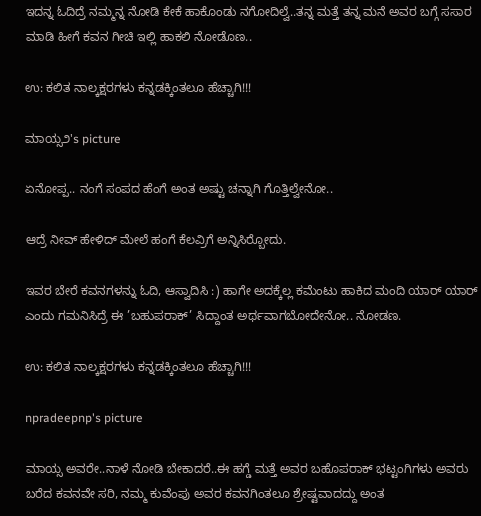ಇದನ್ನ ಓದಿದ್ರೆ ನಮ್ಮನ್ನ ನೋಡಿ ಕೇಕೆ ಹಾಕೊಂಡು ನಗೋದಿಲ್ವೆ..ತನ್ನ ಮತ್ತೆ ತನ್ನ ಮನೆ ಅವರ ಬಗ್ಗೆ ಸಸಾರ ಮಾಡಿ ಹೀಗೆ ಕವನ ಗೀಚಿ ಇಲ್ಲಿ ಹಾಕಲಿ ನೋಡೊಣ..

ಉ: ಕಲಿತ ನಾಲ್ಕಕ್ಷರಗಳು ಕನ್ನಡಕ್ಕಿಂತಲೂ ಹೆಚ್ಚಾಗಿ!!!

ಮಾಯ್ಸ೨'s picture

ಏನೋಪ್ಪ.. ನಂಗೆ ಸಂಪದ ಹೆಂಗೆ ಅಂತ ಅಷ್ಟು ಚನ್ನಾಗಿ ಗೊತ್ತಿಲ್ವೇನೋ..

ಆದ್ರೆ ನೀವ್ ಹೇಳಿದ್ ಮೇಲೆ ಹಂಗೆ ಕೆಲವ್ರಿಗೆ ಅನ್ನಿಸಿರ್‍ಬೋದು.

ಇವರ ಬೇರೆ ಕವನಗಳನ್ನು ಓದಿ, ಆಸ್ವಾದಿಸಿ :) ಹಾಗೇ ಅದಕ್ಕೆಲ್ಲ ಕಮೆಂಟು ಹಾಕಿದ ಮಂದಿ ಯಾರ್‍ ಯಾರ್‍ ಎಂದು ಗಮನಿಸಿದ್ರೆ ಈ ’ಬಹುಪರಾಕ್’ ಸಿದ್ದಾಂತ ಅರ್ಥವಾಗಬೋದೇನೋ.. ನೋಡಣ.

ಉ: ಕಲಿತ ನಾಲ್ಕಕ್ಷರಗಳು ಕನ್ನಡಕ್ಕಿಂತಲೂ ಹೆಚ್ಚಾಗಿ!!!

npradeepnp's picture

ಮಾಯ್ಸ ಅವರೇ..ನಾಳೆ ನೋಡಿ ಬೇಕಾದರೆ..ಈ ಹಗ್ಡೆ ಮತ್ತೆ ಅವರ ಬಹೊಪರಾಕ್ ಭಟ್ಟಂಗಿಗಳು ಅವರು ಬರೆದ ಕವನವೇ ಸರಿ, ನಮ್ಮ ಕುವೆಂಪು ಅವರ ಕವನಗಿಂತಲೂ ಶ್ರೇಷ್ಟವಾದದ್ದು ಅಂತ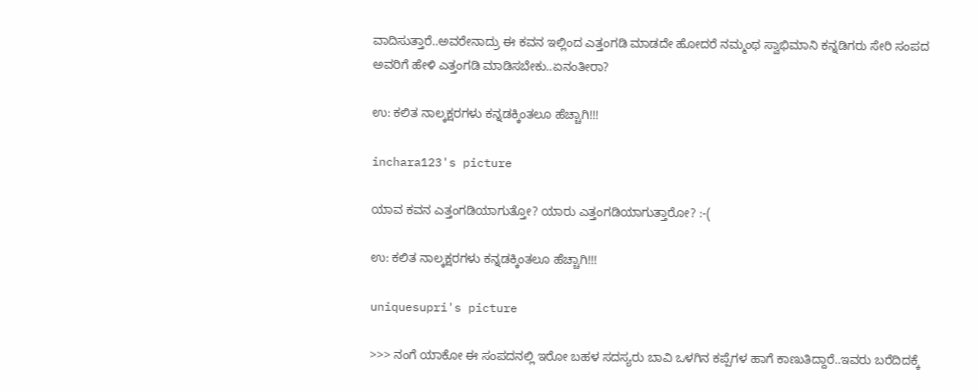ವಾದಿಸುತ್ತಾರೆ..ಅವರೇನಾದ್ರು ಈ ಕವನ ಇಲ್ಲಿಂದ ಎತ್ತಂಗಡಿ ಮಾಡದೇ ಹೋದರೆ ನಮ್ಮಂಥ ಸ್ವಾಭಿಮಾನಿ ಕನ್ನಡಿಗರು ಸೇರಿ ಸಂಪದ ಅವರಿಗೆ ಹೇಳಿ ಎತ್ತಂಗಡಿ ಮಾಡಿಸಬೇಕು..ಏನಂತೀರಾ?

ಉ: ಕಲಿತ ನಾಲ್ಕಕ್ಷರಗಳು ಕನ್ನಡಕ್ಕಿಂತಲೂ ಹೆಚ್ಚಾಗಿ!!!

inchara123's picture

ಯಾವ ಕವನ ಎತ್ತಂಗಡಿಯಾಗುತ್ತೋ? ಯಾರು ಎತ್ತಂಗಡಿಯಾಗುತ್ತಾರೋ? :-(

ಉ: ಕಲಿತ ನಾಲ್ಕಕ್ಷರಗಳು ಕನ್ನಡಕ್ಕಿಂತಲೂ ಹೆಚ್ಚಾಗಿ!!!

uniquesupri's picture

>>> ನಂಗೆ ಯಾಕೋ ಈ ಸಂಪದನಲ್ಲಿ ಇರೋ ಬಹಳ ಸದಸ್ಯರು ಬಾವಿ ಒಳಗಿನ ಕಪ್ಪೆಗಳ ಹಾಗೆ ಕಾಣುತಿದ್ದಾರೆ..ಇವರು ಬರೆದಿದಕ್ಕೆ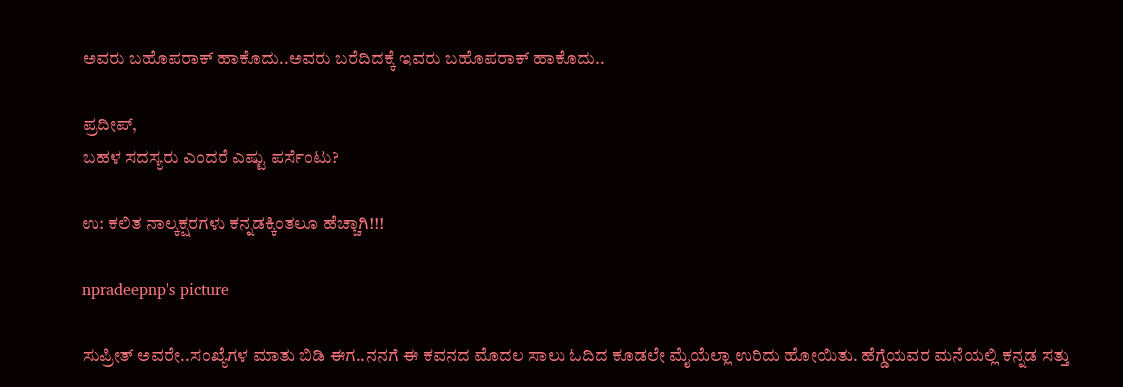ಅವರು ಬಹೊಪರಾಕ್ ಹಾಕೊದು..ಅವರು ಬರೆದಿದಕ್ಕೆ ಇವರು ಬಹೊಪರಾಕ್ ಹಾಕೊದು..

ಪ್ರದೀಪ್,
ಬಹಳ ಸದಸ್ಯರು ಎಂದರೆ ಎಷ್ಟು ಪರ್ಸೆಂಟು?

ಉ: ಕಲಿತ ನಾಲ್ಕಕ್ಷರಗಳು ಕನ್ನಡಕ್ಕಿಂತಲೂ ಹೆಚ್ಚಾಗಿ!!!

npradeepnp's picture

ಸುಪ್ರೀತ್ ಅವರೇ..ಸಂಖ್ಯೆಗಳ ಮಾತು ಬಿಡಿ ಈಗ..ನನಗೆ ಈ ಕವನದ ಮೊದಲ ಸಾಲು ಓದಿದ ಕೂಡಲೇ ಮೈಯೆಲ್ಲಾ ಉರಿದು ಹೋಯಿತು. ಹೆಗ್ಡೆಯವರ ಮನೆಯಲ್ಲಿ ಕನ್ನಡ ಸತ್ತು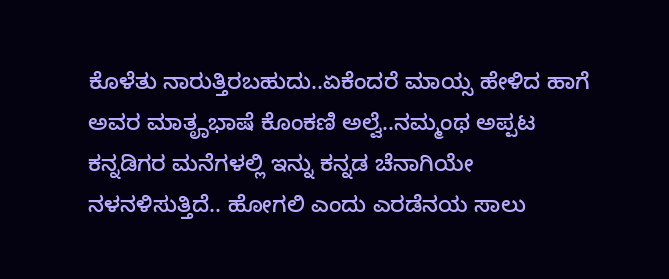ಕೊಳೆತು ನಾರುತ್ತಿರಬಹುದು..ಏಕೆಂದರೆ ಮಾಯ್ಸ ಹೇಳಿದ ಹಾಗೆ ಅವರ ಮಾತೄಭಾಷೆ ಕೊಂಕಣಿ ಅಲ್ವೆ..ನಮ್ಮಂಥ ಅಪ್ಪಟ ಕನ್ನಡಿಗರ ಮನೆಗಳಲ್ಲಿ ಇನ್ನು ಕನ್ನಡ ಚೆನಾಗಿಯೇ ನಳನಳಿಸುತ್ತಿದೆ.. ಹೋಗಲಿ ಎಂದು ಎರಡೆನಯ ಸಾಲು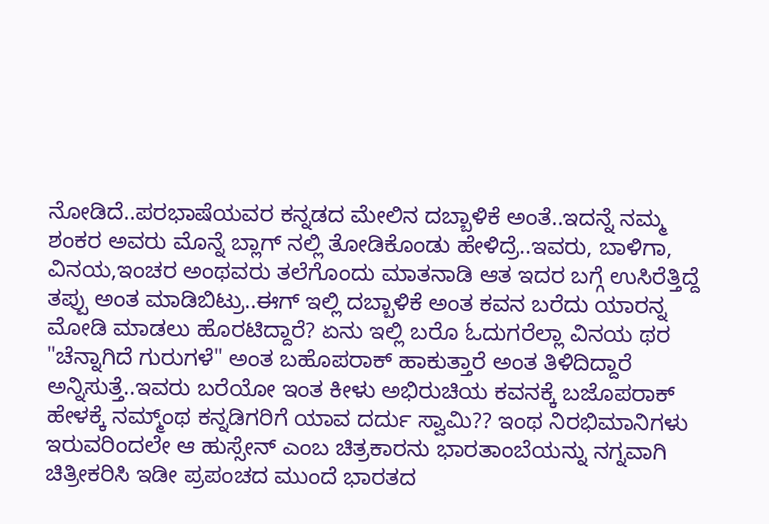ನೋಡಿದೆ..ಪರಭಾಷೆಯವರ ಕನ್ನಡದ ಮೇಲಿನ ದಬ್ಬಾಳಿಕೆ ಅಂತೆ..ಇದನ್ನೆ ನಮ್ಮ ಶಂಕರ ಅವರು ಮೊನ್ನೆ ಬ್ಲಾಗ್ ನಲ್ಲಿ ತೋಡಿಕೊಂಡು ಹೇಳಿದ್ರೆ..ಇವರು, ಬಾಳಿಗಾ, ವಿನಯ,ಇಂಚರ ಅಂಥವರು ತಲೆಗೊಂದು ಮಾತನಾಡಿ ಆತ ಇದರ ಬಗ್ಗೆ ಉಸಿರೆತ್ತಿದ್ದೆ ತಪ್ಪು ಅಂತ ಮಾಡಿಬಿಟ್ರು..ಈಗ್ ಇಲ್ಲಿ ದಬ್ಬಾಳಿಕೆ ಅಂತ ಕವನ ಬರೆದು ಯಾರನ್ನ ಮೋಡಿ ಮಾಡಲು ಹೊರಟಿದ್ದಾರೆ? ಏನು ಇಲ್ಲಿ ಬರೊ ಓದುಗರೆಲ್ಲಾ ವಿನಯ ಥರ "ಚೆನ್ನಾಗಿದೆ ಗುರುಗಳೆ" ಅಂತ ಬಹೊಪರಾಕ್ ಹಾಕುತ್ತಾರೆ ಅಂತ ತಿಳಿದಿದ್ದಾರೆ ಅನ್ನಿಸುತ್ತೆ..ಇವರು ಬರೆಯೋ ಇಂತ ಕೀಳು ಅಭಿರುಚಿಯ ಕವನಕ್ಕೆ ಬಜೊಪರಾಕ್ ಹೇಳಕ್ಕೆ ನಮ್ಮ್ಂಥ ಕನ್ನಡಿಗರಿಗೆ ಯಾವ ದರ್ದು ಸ್ವಾಮಿ?? ಇಂಥ ನಿರಭಿಮಾನಿಗಳು ಇರುವರಿಂದಲೇ ಆ ಹುಸ್ಸೇನ್ ಎಂಬ ಚಿತ್ರಕಾರನು ಭಾರತಾಂಬೆಯನ್ನು ನಗ್ನವಾಗಿ ಚಿತ್ರೀಕರಿಸಿ ಇಡೀ ಪ್ರಪಂಚದ ಮುಂದೆ ಭಾರತದ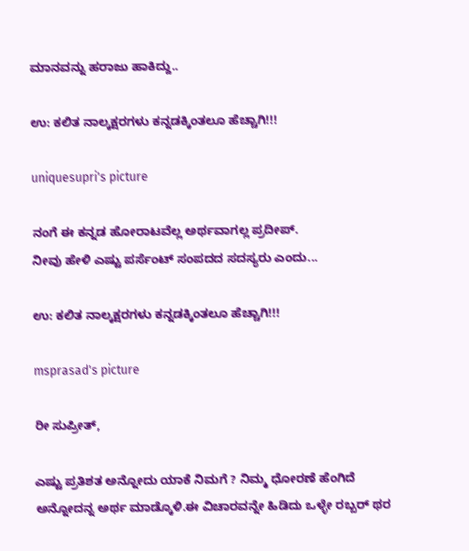ಮಾನವನ್ನು ಹರಾಜು ಹಾಕಿದ್ದು..

ಉ: ಕಲಿತ ನಾಲ್ಕಕ್ಷರಗಳು ಕನ್ನಡಕ್ಕಿಂತಲೂ ಹೆಚ್ಚಾಗಿ!!!

uniquesupri's picture

ನಂಗೆ ಈ ಕನ್ನಡ ಹೋರಾಟವೆಲ್ಲ ಅರ್ಥವಾಗಲ್ಲ ಪ್ರದೀಪ್.
ನೀವು ಹೇಳಿ ಎಷ್ಟು ಪರ್ಸೆಂಟ್ ಸಂಪದದ ಸದಸ್ಯರು ಎಂದು...

ಉ: ಕಲಿತ ನಾಲ್ಕಕ್ಷರಗಳು ಕನ್ನಡಕ್ಕಿಂತಲೂ ಹೆಚ್ಚಾಗಿ!!!

msprasad's picture

ರೀ ಸುಪ್ರೀತ್,

ಎಷ್ಟು ಪ್ರತಿಶತ ಅನ್ನೋದು ಯಾಕೆ ನಿಮಗೆ ? ನಿಮ್ಮ ಧೋರಣೆ ಹೆಂಗಿದೆ ಅನ್ನೋದನ್ನ ಅರ್ಥ ಮಾಡ್ಕೊಳಿ.ಈ ವಿಚಾರವನ್ನೇ ಹಿಡಿದು ಒಳ್ಳೇ ರಬ್ಬರ್ ಥರ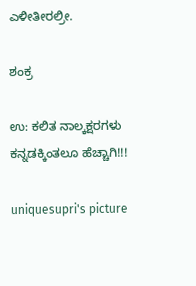ಎಳೀತೀರಲ್ರೀ.

ಶಂಕ್ರ

ಉ: ಕಲಿತ ನಾಲ್ಕಕ್ಷರಗಳು ಕನ್ನಡಕ್ಕಿಂತಲೂ ಹೆಚ್ಚಾಗಿ!!!

uniquesupri's picture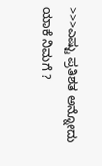>>>ಎಷ್ಟು ಪ್ರತಿಶತ ಅನ್ನೋದು ಯಾಕೆ ನಿಮಗೆ ?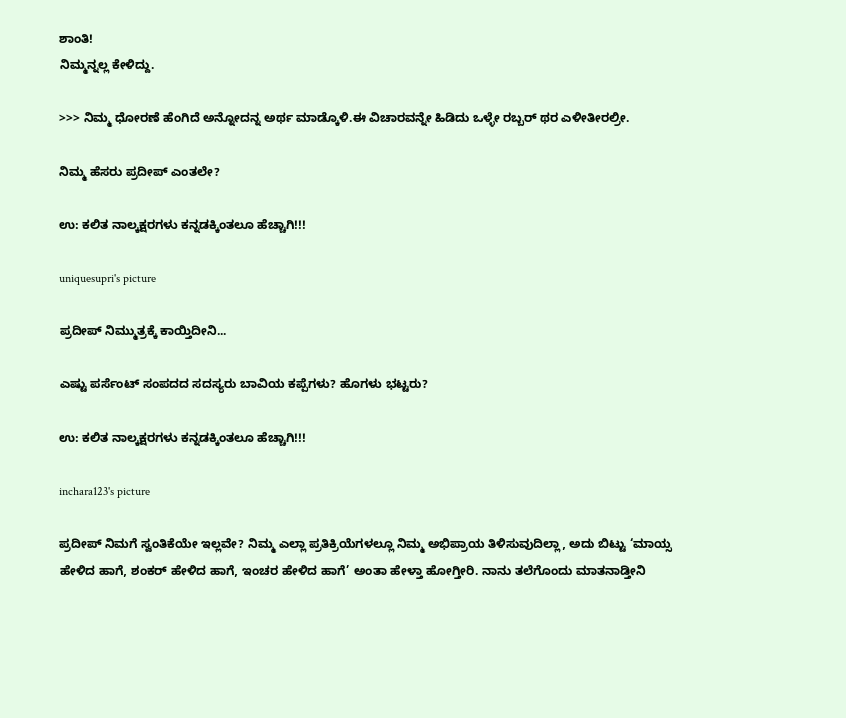ಶಾಂತಿ!
ನಿಮ್ಮನ್ನಲ್ಲ ಕೇಳಿದ್ದು.

>>> ನಿಮ್ಮ ಧೋರಣೆ ಹೆಂಗಿದೆ ಅನ್ನೋದನ್ನ ಅರ್ಥ ಮಾಡ್ಕೊಳಿ.ಈ ವಿಚಾರವನ್ನೇ ಹಿಡಿದು ಒಳ್ಳೇ ರಬ್ಬರ್ ಥರ ಎಳೀತೀರಲ್ರೀ.

ನಿಮ್ಮ ಹೆಸರು ಪ್ರದೀಪ್ ಎಂತಲೇ?

ಉ: ಕಲಿತ ನಾಲ್ಕಕ್ಷರಗಳು ಕನ್ನಡಕ್ಕಿಂತಲೂ ಹೆಚ್ಚಾಗಿ!!!

uniquesupri's picture

ಪ್ರದೀಪ್ ನಿಮ್ಮುತ್ರಕ್ಕೆ ಕಾಯ್ತಿದೀನಿ...

ಎಷ್ಟು ಪರ್ಸೆಂಟ್ ಸಂಪದದ ಸದಸ್ಯರು ಬಾವಿಯ ಕಪ್ಪೆಗಳು? ಹೊಗಳು ಭಟ್ಟರು?

ಉ: ಕಲಿತ ನಾಲ್ಕಕ್ಷರಗಳು ಕನ್ನಡಕ್ಕಿಂತಲೂ ಹೆಚ್ಚಾಗಿ!!!

inchara123's picture

ಪ್ರದೀಪ್ ನಿಮಗೆ ಸ್ವಂತಿಕೆಯೇ ಇಲ್ಲವೇ? ನಿಮ್ಮ ಎಲ್ಲಾ ಪ್ರತಿಕ್ರಿಯೆಗಳಲ್ಲೂ ನಿಮ್ಮ ಅಭಿಪ್ರಾಯ ತಿಳಿಸುವುದಿಲ್ಲಾ, ಅದು ಬಿಟ್ಟು ‘ಮಾಯ್ಸ ಹೇಳಿದ ಹಾಗೆ, ಶಂಕರ್ ಹೇಳಿದ ಹಾಗೆ, ಇಂಚರ ಹೇಳಿದ ಹಾಗೆ’ ಅಂತಾ ಹೇಳ್ತಾ ಹೋಗ್ತೀರಿ. ನಾನು ತಲೆಗೊಂದು ಮಾತನಾಡ್ತೀನಿ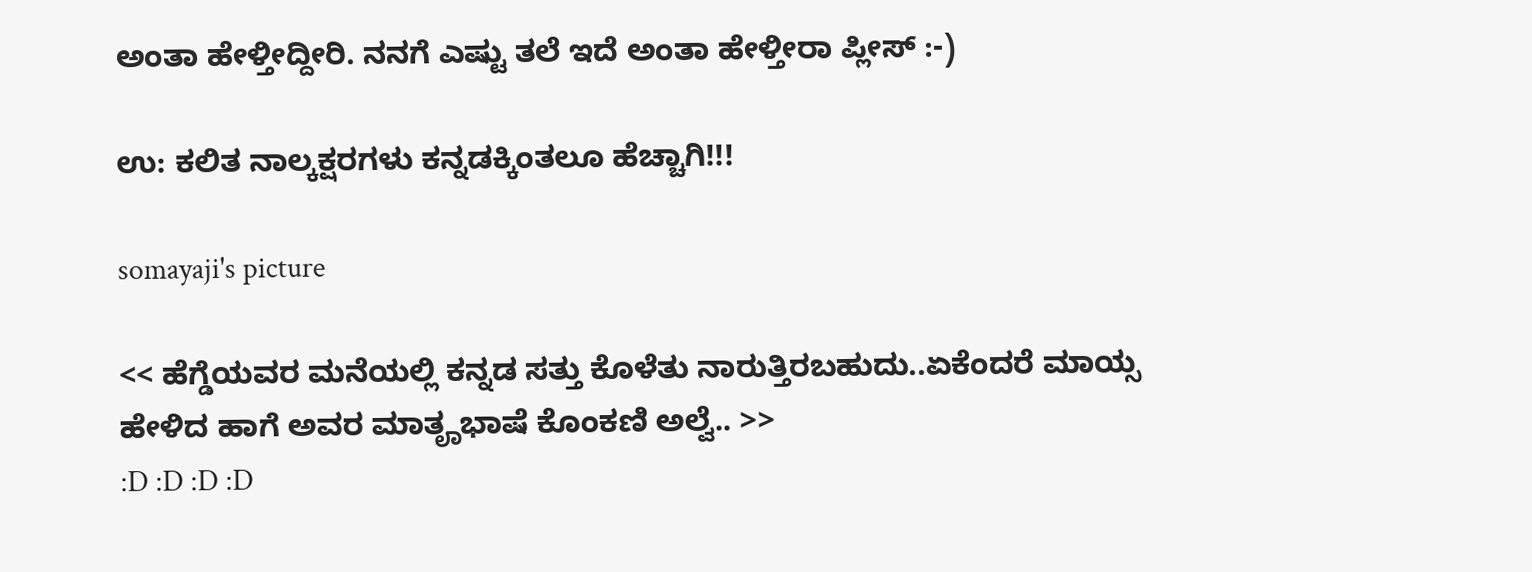ಅಂತಾ ಹೇಳ್ತೀದ್ದೀರಿ. ನನಗೆ ಎಷ್ಟು ತಲೆ ಇದೆ ಅಂತಾ ಹೇಳ್ತೀರಾ ಪ್ಲೀಸ್ :-)

ಉ: ಕಲಿತ ನಾಲ್ಕಕ್ಷರಗಳು ಕನ್ನಡಕ್ಕಿಂತಲೂ ಹೆಚ್ಚಾಗಿ!!!

somayaji's picture

<< ಹೆಗ್ಡೆಯವರ ಮನೆಯಲ್ಲಿ ಕನ್ನಡ ಸತ್ತು ಕೊಳೆತು ನಾರುತ್ತಿರಬಹುದು..ಏಕೆಂದರೆ ಮಾಯ್ಸ ಹೇಳಿದ ಹಾಗೆ ಅವರ ಮಾತೄಭಾಷೆ ಕೊಂಕಣಿ ಅಲ್ವೆ.. >>
:D :D :D :D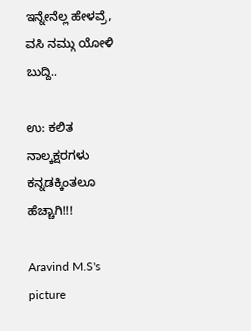ಇನ್ನೇನೆಲ್ಲ ಹೇಳವ್ರೆ, ವಸಿ ನಮ್ಗು ಯೋಳಿ ಬುದ್ದಿ..

ಉ: ಕಲಿತ ನಾಲ್ಕಕ್ಷರಗಳು ಕನ್ನಡಕ್ಕಿಂತಲೂ ಹೆಚ್ಚಾಗಿ!!!

Aravind M.S's picture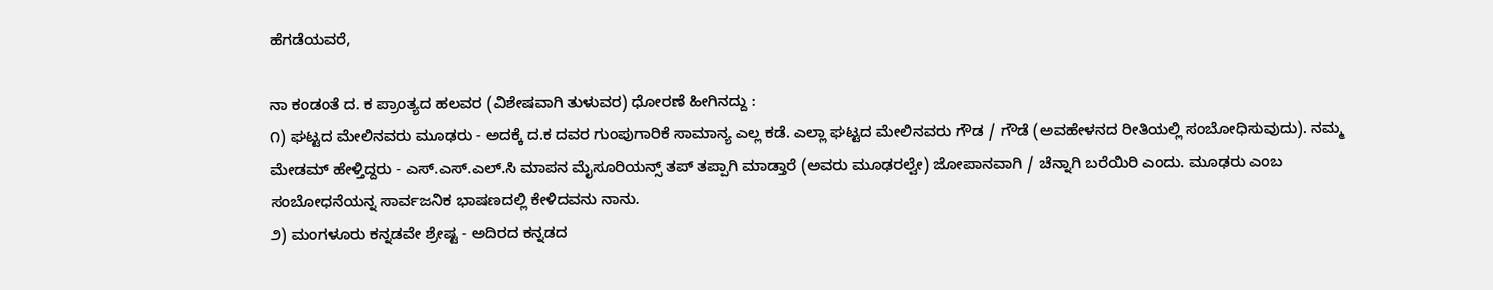ಹೆಗಡೆಯವರೆ,

ನಾ ಕಂಡಂತೆ ದ. ಕ ಪ್ರಾಂತ್ಯದ ಹಲವರ (ವಿಶೇಷವಾಗಿ ತುಳುವರ) ಧೋರಣೆ ಹೀಗಿನದ್ದು :
೧) ಘಟ್ಟದ ಮೇಲಿನವರು ಮೂಢರು - ಅದಕ್ಕೆ ದ.ಕ ದವರ ಗುಂಪುಗಾರಿಕೆ ಸಾಮಾನ್ಯ ಎಲ್ಲ ಕಡೆ. ಎಲ್ಲಾ ಘಟ್ಟದ ಮೇಲಿನವರು ಗೌಡ / ಗೌಡೆ (ಅವಹೇಳನದ ರೀತಿಯಲ್ಲಿ ಸಂಬೋಧಿಸುವುದು). ನಮ್ಮ ಮೇಡಮ್ ಹೇಳ್ತಿದ್ದರು - ಎಸ್.ಎಸ್.ಎಲ್.ಸಿ ಮಾಪನ ಮೈಸೂರಿಯನ್ಸ್ ತಪ್ ತಪ್ಪಾಗಿ ಮಾಡ್ತಾರೆ (ಅವರು ಮೂಢರಲ್ವೇ) ಜೋಪಾನವಾಗಿ / ಚೆನ್ನಾಗಿ ಬರೆಯಿರಿ ಎಂದು. ಮೂಢರು ಎಂಬ ಸಂಬೋಧನೆಯನ್ನ ಸಾರ್ವಜನಿಕ ಭಾಷಣದಲ್ಲಿ ಕೇಳಿದವನು ನಾನು.
೨) ಮಂಗಳೂರು ಕನ್ನಡವೇ ಶ್ರೇಷ್ಟ - ಅದಿರದ ಕನ್ನಡದ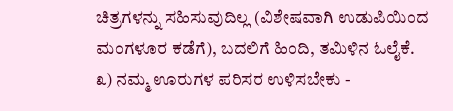ಚಿತ್ರಗಳನ್ನು ಸಹಿಸುವುದಿಲ್ಲ (ವಿಶೇಷವಾಗಿ ಉಡುಪಿಯಿಂದ ಮಂಗಳೂರ ಕಡೆಗೆ), ಬದಲಿಗೆ ಹಿಂದಿ, ತಮಿಳಿನ ಓಲೈಕೆ.
೩) ನಮ್ಮ ಊರುಗಳ ಪರಿಸರ ಉಳಿಸಬೇಕು -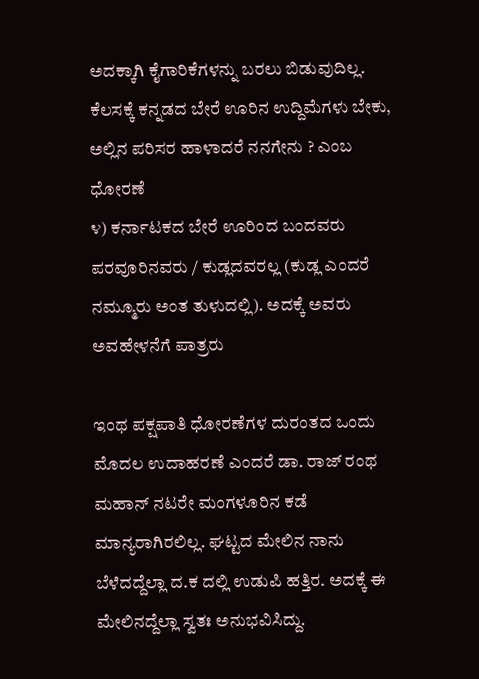ಅದಕ್ಕಾಗಿ ಕೈಗಾರಿಕೆಗಳನ್ನು ಬರಲು ಬಿಡುವುದಿಲ್ಲ. ಕೆಲಸಕ್ಕೆ ಕನ್ನಡದ ಬೇರೆ ಊರಿನ ಉದ್ದಿಮೆಗಳು ಬೇಕು, ಅಲ್ಲಿನ ಪರಿಸರ ಹಾಳಾದರೆ ನನಗೇನು ? ಎಂಬ ಧೋರಣೆ
೪) ಕರ್ನಾಟಕದ ಬೇರೆ ಊರಿಂದ ಬಂದವರು ಪರವೂರಿನವರು / ಕುಡ್ಲದವರಲ್ಲ (ಕುಡ್ಲ ಎಂದರೆ ನಮ್ಮೂರು ಅಂತ ತುಳುದಲ್ಲಿ). ಅದಕ್ಕೆ ಅವರು ಅವಹೇಳನೆಗೆ ಪಾತ್ರರು

ಇಂಥ ಪಕ್ಷಪಾತಿ ಧೋರಣೆಗಳ ದುರಂತದ ಒಂದು ಮೊದಲ ಉದಾಹರಣೆ ಎಂದರೆ ಡಾ. ರಾಜ್ ರಂಥ ಮಹಾನ್ ನಟರೇ ಮಂಗಳೂರಿನ ಕಡೆ ಮಾನ್ಯರಾಗಿರಲಿಲ್ಲ. ಘಟ್ಟದ ಮೇಲಿನ ನಾನು ಬೆಳೆದದ್ದೆಲ್ಲಾ ದ.ಕ ದಲ್ಲಿ ಉಡುಪಿ ಹತ್ತಿರ. ಅದಕ್ಕೆ ಈ ಮೇಲಿನದ್ದೆಲ್ಲಾ ಸ್ವತಃ ಅನುಭವಿಸಿದ್ದು.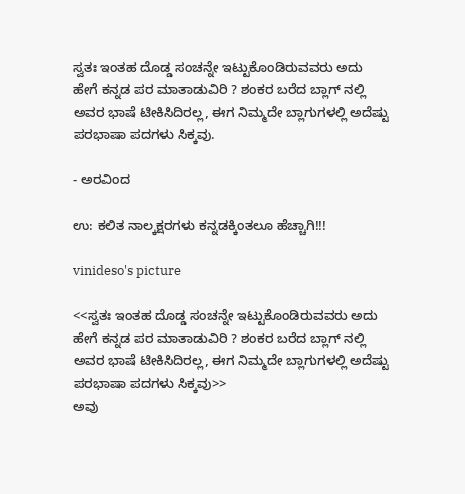ಸ್ವತಃ ಇಂತಹ ದೊಡ್ಡ ಸಂಚನ್ನೇ ಇಟ್ಟುಕೊಂಡಿರುವವರು ಅದು ಹೇಗೆ ಕನ್ನಡ ಪರ ಮಾತಾಡುವಿರಿ ? ಶಂಕರ ಬರೆದ ಬ್ಲಾಗ್ ನಲ್ಲಿ ಅವರ ಭಾಷೆ ಟೀಕಿಸಿದಿರಲ್ಲ, ಈಗ ನಿಮ್ಮದೇ ಬ್ಲಾಗುಗಳಲ್ಲಿ ಅದೆಷ್ಟು ಪರಭಾಷಾ ಪದಗಳು ಸಿಕ್ಕವು.

- ಅರವಿಂದ

ಉ: ಕಲಿತ ನಾಲ್ಕಕ್ಷರಗಳು ಕನ್ನಡಕ್ಕಿಂತಲೂ ಹೆಚ್ಚಾಗಿ!!!

vinideso's picture

<<ಸ್ವತಃ ಇಂತಹ ದೊಡ್ಡ ಸಂಚನ್ನೇ ಇಟ್ಟುಕೊಂಡಿರುವವರು ಅದು ಹೇಗೆ ಕನ್ನಡ ಪರ ಮಾತಾಡುವಿರಿ ? ಶಂಕರ ಬರೆದ ಬ್ಲಾಗ್ ನಲ್ಲಿ ಅವರ ಭಾಷೆ ಟೀಕಿಸಿದಿರಲ್ಲ, ಈಗ ನಿಮ್ಮದೇ ಬ್ಲಾಗುಗಳಲ್ಲಿ ಅದೆಷ್ಟು ಪರಭಾಷಾ ಪದಗಳು ಸಿಕ್ಕವು>>
ಅವು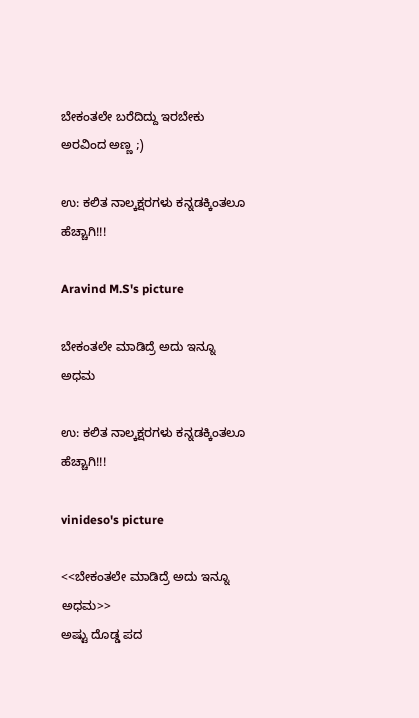ಬೇಕಂತಲೇ ಬರೆದಿದ್ದು ಇರಬೇಕು ಅರವಿಂದ ಅಣ್ಣ ;)

ಉ: ಕಲಿತ ನಾಲ್ಕಕ್ಷರಗಳು ಕನ್ನಡಕ್ಕಿಂತಲೂ ಹೆಚ್ಚಾಗಿ!!!

Aravind M.S's picture

ಬೇಕಂತಲೇ ಮಾಡಿದ್ರೆ ಅದು ಇನ್ನೂ ಅಧಮ

ಉ: ಕಲಿತ ನಾಲ್ಕಕ್ಷರಗಳು ಕನ್ನಡಕ್ಕಿಂತಲೂ ಹೆಚ್ಚಾಗಿ!!!

vinideso's picture

<<ಬೇಕಂತಲೇ ಮಾಡಿದ್ರೆ ಅದು ಇನ್ನೂ ಅಧಮ>>
ಅಷ್ಟು ದೊಡ್ಡ ಪದ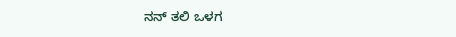ನನ್ ತಲಿ ಒಳಗ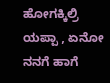ಹೋಗಕ್ಕಿಲ್ರಿ ಯಪ್ಪಾ , ಏನೋ ನನಗೆ ಹಾಗೆ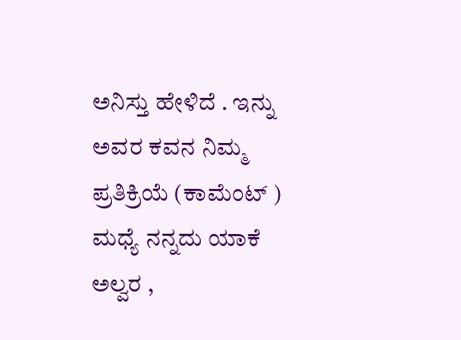ಅನಿಸ್ತು ಹೇಳಿದೆ . ಇನ್ನು ಅವರ ಕವನ ನಿಮ್ಮ ಪ್ರತಿಕ್ರಿಯೆ (ಕಾಮೆಂಟ್ ) ಮಧ್ಯೆ ನನ್ನದು ಯಾಕೆ ಅಲ್ವರ ,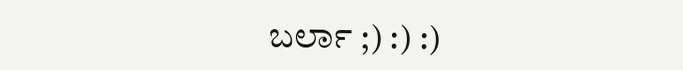ಬರ್ಲಾ ;) :) :)